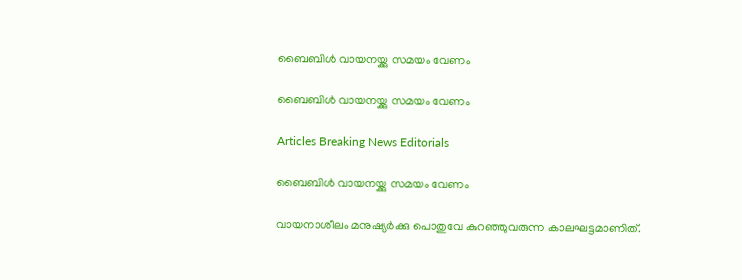ബൈബിള്‍ വായനയ്ക്കു സമയം വേണം

ബൈബിള്‍ വായനയ്ക്കു സമയം വേണം

Articles Breaking News Editorials

ബൈബിള്‍ വായനയ്ക്കു സമയം വേണം

വായനാശീലം മനുഷ്യര്‍ക്കു പൊതുവേ കുറഞ്ഞുവരുന്ന കാലഘട്ടമാണിത്.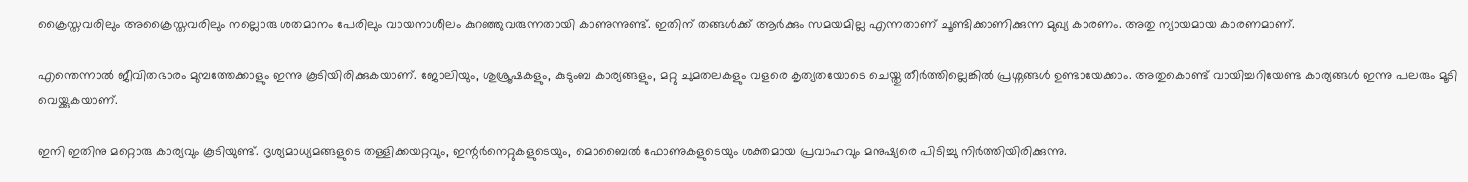ക്രൈസ്തവരിലും അക്രൈസ്തവരിലും നല്ലൊരു ശതമാനം പേരിലും വായനാശീലം കുറഞ്ഞുവരുന്നതായി കാണുന്നുണ്ട്. ഇതിന് തങ്ങള്‍ക്ക് ആര്‍ക്കും സമയമില്ല എന്നതാണ് ചൂണ്ടിക്കാണിക്കുന്ന മുഖ്യ കാരണം. അതു ന്യായമായ കാരണമാണ്.

എന്തെന്നാല്‍ ജീവിതഭാരം മുമ്പത്തേക്കാളും ഇന്നു കൂടിയിരിക്കുകയാണ്. ജോലിയും, ശുശ്രൂഷകളും, കുടുംബ കാര്യങ്ങളും, മറ്റു ചുമതലകളും വളരെ കൃത്യതയോടെ ചെയ്തു തീര്‍ത്തില്ലെങ്കില്‍ പ്രശ്നങ്ങള്‍ ഉണ്ടായേക്കാം. അതുകൊണ്ട് വായിച്ചറിയേണ്ട കാര്യങ്ങള്‍ ഇന്നു പലരും മൂടി വെയ്ക്കുകയാണ്.

ഇനി ഇതിനു മറ്റൊരു കാര്യവും കൂടിയുണ്ട്. ദൃശ്യമാധ്യമങ്ങളുടെ തള്ളിക്കയറ്റവും, ഇന്റര്‍നെറ്റുകളുടെയും, മൊബൈല്‍ ഫോണുകളുടെയും ശക്തമായ പ്രവാഹവും മനുഷ്യരെ പിടിച്ചു നിര്‍ത്തിയിരിക്കുന്നു.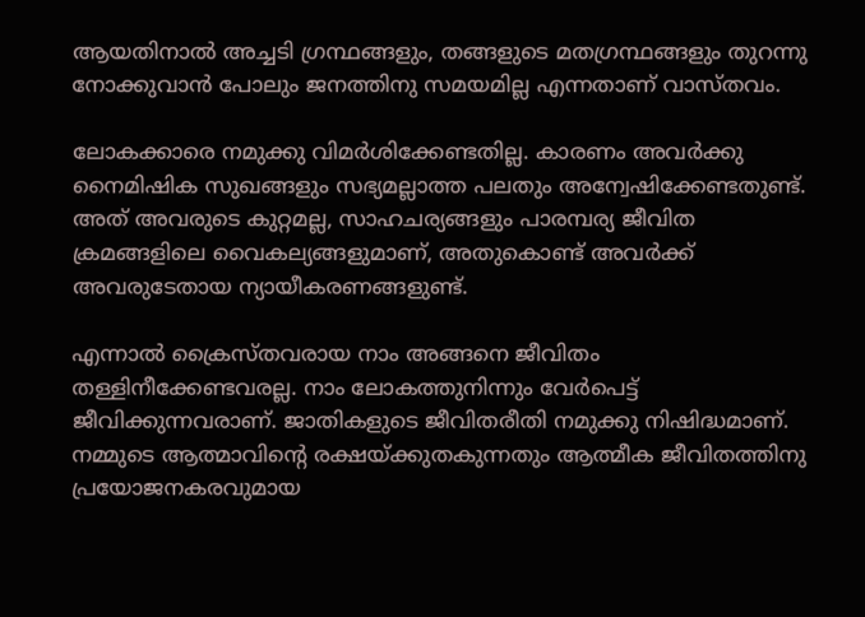ആയതിനാല്‍ അച്ചടി ഗ്രന്ഥങ്ങളും, തങ്ങളുടെ മതഗ്രന്ഥങ്ങളും തുറന്നു നോക്കുവാന്‍ പോലും ജനത്തിനു സമയമില്ല എന്നതാണ് വാസ്തവം.

ലോകക്കാരെ നമുക്കു വിമര്‍ശിക്കേണ്ടതില്ല. കാരണം അവര്‍ക്കു നൈമിഷിക സുഖങ്ങളും സഭ്യമല്ലാത്ത പലതും അന്വേഷിക്കേണ്ടതുണ്ട്. അത് അവരുടെ കുറ്റമല്ല, സാഹചര്യങ്ങളും പാരമ്പര്യ ജീവിത ക്രമങ്ങളിലെ വൈകല്യങ്ങളുമാണ്, അതുകൊണ്ട് അവര്‍ക്ക് അവരുടേതായ ന്യായീകരണങ്ങളുണ്ട്.

എന്നാല്‍ ക്രൈസ്തവരായ നാം അങ്ങനെ ജീവിതം തള്ളിനീക്കേണ്ടവരല്ല. നാം ലോകത്തുനിന്നും വേര്‍പെട്ട് ജീവിക്കുന്നവരാണ്. ജാതികളുടെ ജീവിതരീതി നമുക്കു നിഷിദ്ധമാണ്. നമ്മുടെ ആത്മാവിന്റെ രക്ഷയ്ക്കുതകുന്നതും ആത്മീക ജീവിതത്തിനു പ്രയോജനകരവുമായ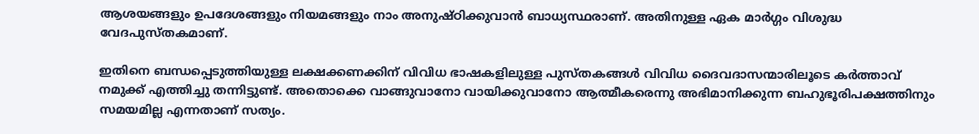ആശയങ്ങളും ഉപദേശങ്ങളും നിയമങ്ങളും നാം അനുഷ്ഠിക്കുവാന്‍ ബാധ്യസ്ഥരാണ്. അതിനുള്ള ഏക മാര്‍ഗ്ഗം വിശുദ്ധ വേദപുസ്തകമാണ്.

ഇതിനെ ബന്ധപ്പെടുത്തിയുള്ള ലക്ഷക്കണക്കിന് വിവിധ ഭാഷകളിലുള്ള പുസ്തകങ്ങള്‍ വിവിധ ദൈവദാസന്മാരിലൂടെ കര്‍ത്താവ് നമുക്ക് എത്തിച്ചു തന്നിട്ടുണ്ട്. അതൊക്കെ വാങ്ങുവാനോ വായിക്കുവാനോ ആത്മീകരെന്നു അഭിമാനിക്കുന്ന ബഹുഭൂരിപക്ഷത്തിനും സമയമില്ല എന്നതാണ് സത്യം.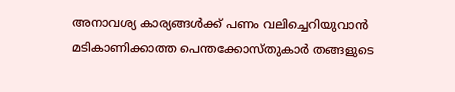അനാവശ്യ കാര്യങ്ങള്‍ക്ക് പണം വലിച്ചെറിയുവാന്‍ മടികാണിക്കാത്ത പെന്തക്കോസ്തുകാര്‍ തങ്ങളുടെ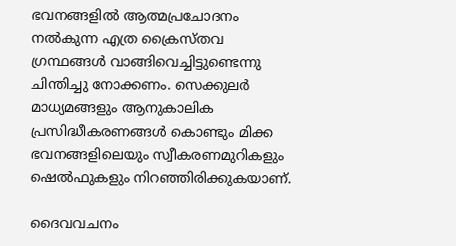ഭവനങ്ങളില്‍ ആത്മപ്രചോദനം നല്‍കുന്ന എത്ര ക്രൈസ്തവ ഗ്രന്ഥങ്ങള്‍ വാങ്ങിവെച്ചിട്ടുണ്ടെന്നു ചിന്തിച്ചു നോക്കണം. സെക്കുലര്‍ മാധ്യമങ്ങളും ആനുകാലിക പ്രസിദ്ധീകരണങ്ങള്‍ കൊണ്ടും മിക്ക ഭവനങ്ങളിലെയും സ്വീകരണമുറികളും ഷെല്‍ഫുകളും നിറഞ്ഞിരിക്കുകയാണ്.

ദൈവവചനം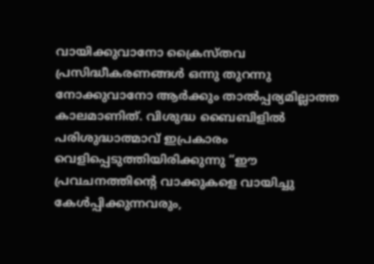വായിക്കുവാനോ ക്രൈസ്തവ പ്രസിദ്ധീകരണങ്ങള്‍ ഒന്നു തുറന്നു നോക്കുവാനോ ആര്‍ക്കും താല്‍പ്പര്യമില്ലാത്ത കാലമാണിത്. വിശുദ്ധ ബൈബിളില്‍ പരിശുദ്ധാത്മാവ് ഇപ്രകാരം വെളിപ്പെടുത്തിയിരിക്കുന്നു “ഈ പ്രവചനത്തിന്റെ വാക്കുകളെ വായിച്ചു കേള്‍പ്പിക്കുന്നവരും,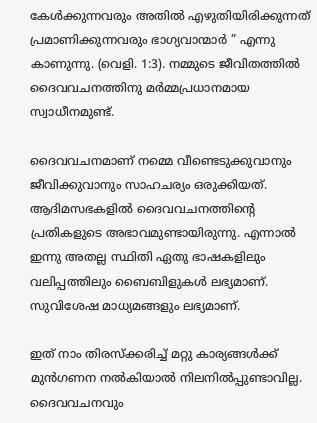കേള്‍ക്കുന്നവരും അതില്‍ എഴുതിയിരിക്കുന്നത് പ്രമാണിക്കുന്നവരും ഭാഗ്യവാന്മാര്‍ ‍” എന്നു കാണുന്നു. (വെളി. 1:3). നമ്മുടെ ജീവിതത്തില്‍ ദൈവവചനത്തിനു മര്‍മ്മപ്രധാനമായ സ്വാധീനമുണ്ട്.

ദൈവവചനമാണ് നമ്മെ വീണ്ടെടുക്കുവാനും ജീവിക്കുവാനും സാഹചര്യം ഒരുക്കിയത്. ആദിമസഭകളില്‍ ദൈവവചനത്തിന്റെ പ്രതികളുടെ അഭാവമുണ്ടായിരുന്നു. എന്നാല്‍ ഇന്നു അതല്ല സ്ഥിതി ഏതു ഭാഷകളിലും വലിപ്പത്തിലും ബൈബിളുകള്‍ ലഭ്യമാണ്. സുവിശേഷ മാധ്യമങ്ങളും ലഭ്യമാണ്.

ഇത് നാം തിരസ്ക്കരിച്ച് മറ്റു കാര്യങ്ങള്‍ക്ക് മുന്‍ഗണന നല്‍കിയാല്‍ നിലനില്‍പ്പുണ്ടാവില്ല. ദൈവവചനവും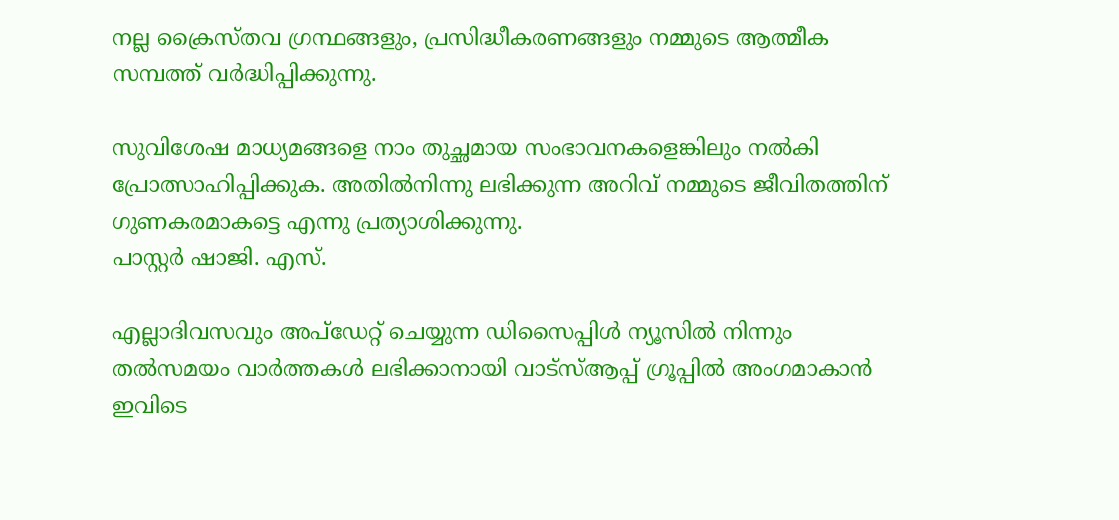നല്ല ക്രൈസ്തവ ഗ്രന്ഥങ്ങളും, പ്രസിദ്ധീകരണങ്ങളും നമ്മുടെ ആത്മീക സമ്പത്ത് വര്‍ദ്ധിപ്പിക്കുന്നു.

സുവിശേഷ മാധ്യമങ്ങളെ നാം തുച്ഛമായ സംഭാവനകളെങ്കിലും നല്‍കി പ്രോത്സാഹിപ്പിക്കുക. അതില്‍നിന്നു ലഭിക്കുന്ന അറിവ് നമ്മുടെ ജീവിതത്തിന് ഗുണകരമാകട്ടെ എന്നു പ്രത്യാശിക്കുന്നു.
പാസ്റ്റര്‍ ഷാജി. എസ്.

എല്ലാദിവസവും അപ്ഡേറ്റ് ചെയ്യുന്ന ഡിസൈപ്പിൾ ന്യൂസിൽ നിന്നും തൽസമയം വാർത്തകൾ ലഭിക്കാനായി വാട്സ്ആപ്പ് ഗ്രൂപ്പിൽ അംഗമാകാൻ ഇവിടെ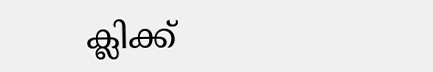ക്ലിക്ക്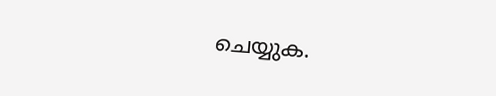ചെയ്യുക.